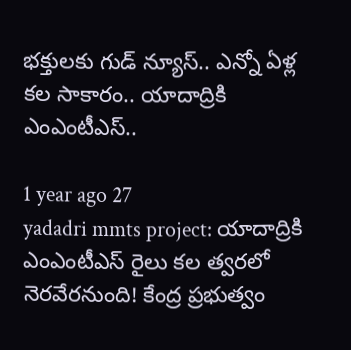భక్తులకు గుడ్ న్యూస్.. ఎన్నో ఏళ్ల కల సాకారం.. యాదాద్రికి ఎంఎంటీఎస్..

1 year ago 27
yadadri mmts project: యాదాద్రికి ఎంఎంటీఎస్ రైలు కల త్వరలో నెరవేరనుంది! కేంద్ర ప్రభుత్వం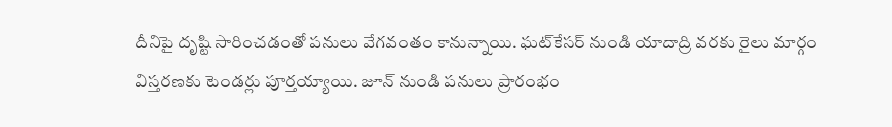దీనిపై దృష్టి సారించడంతో పనులు వేగవంతం కానున్నాయి. ఘట్‌కేసర్ నుండి యాదాద్రి వరకు రైలు మార్గం విస్తరణకు టెండర్లు పూర్తయ్యాయి. జూన్ నుండి పనులు ప్రారంభం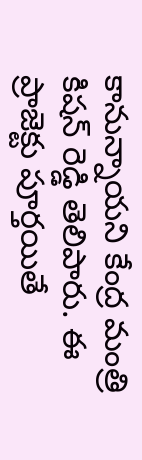కానున్నాయని కేంద్ర మంత్రి కిషన్ రెడ్డి తెలిపారు. ఈ ప్రాజెక్టు పూర్తయితే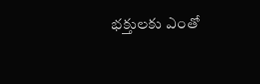భక్తులకు ఎంతో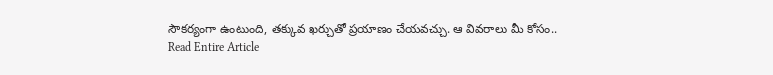సౌకర్యంగా ఉంటుంది, తక్కువ ఖర్చుతో ప్రయాణం చేయవచ్చు. ఆ వివరాలు మీ కోసం..
Read Entire Article